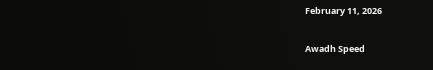February 11, 2026

Awadh Speed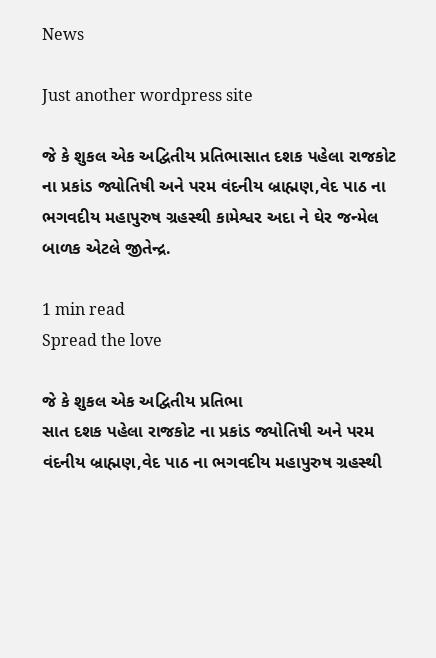News

Just another wordpress site

જે કે શુકલ એક અદ્વિતીય પ્રતિભાસાત દશક પહેલા રાજકોટ ના પ્રકાંડ જ્યોતિષી અને પરમ વંદનીય બ્રાહ્મણ,વેદ પાઠ ના ભગવદીય મહાપુરુષ ગ્રહસ્થી કામેશ્વર અદા ને ઘેર જન્મેલ બાળક એટલે જીતેન્દ્ર.

1 min read
Spread the love

જે કે શુકલ એક અદ્વિતીય પ્રતિભા
સાત દશક પહેલા રાજકોટ ના પ્રકાંડ જ્યોતિષી અને પરમ વંદનીય બ્રાહ્મણ,વેદ પાઠ ના ભગવદીય મહાપુરુષ ગ્રહસ્થી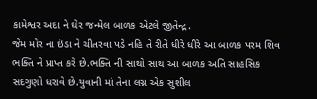કામેશ્વર અદા ને ઘેર જન્મેલ બાળક એટલે જીતેન્દ્ર.
જેમ મોર ના ઇંડા ને ચીતરવા પડે નહિ તે રીતે ધીરે ધીરે આ બાળક પરમ શિવ ભક્તિ ને પ્રાપ્ત કરે છે.ભક્તિ ની સાથો સાથ આ બાળક અતિ સાહસિક સદગુણો ધરાવે છે.યુવાની માં તેના લગ્ન એક સુશીલ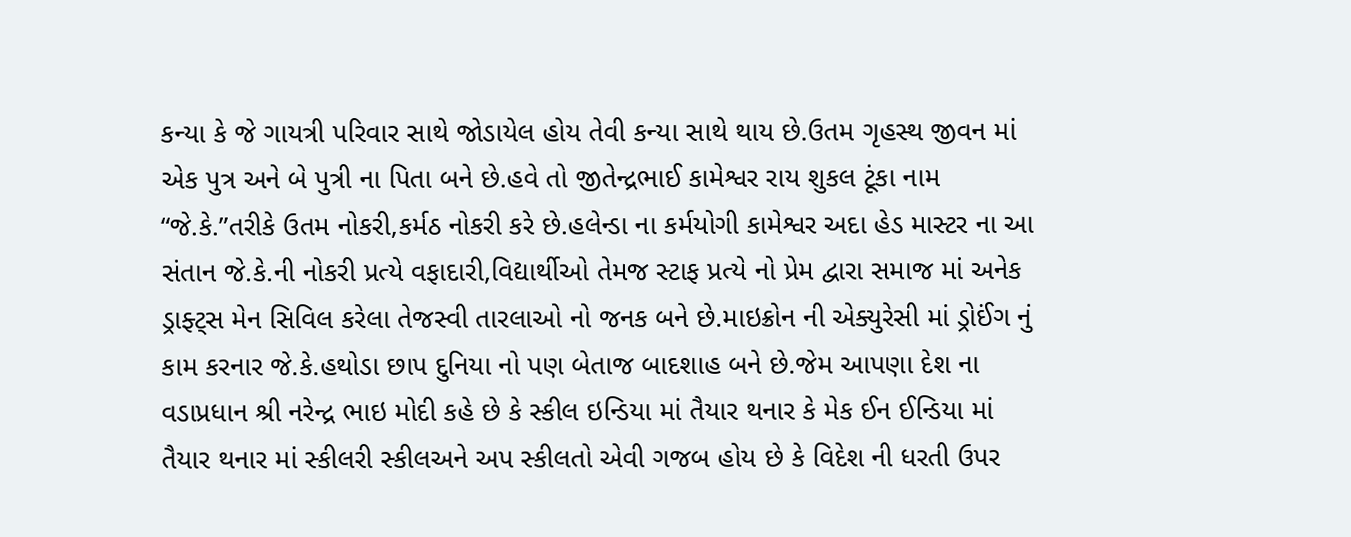કન્યા કે જે ગાયત્રી પરિવાર સાથે જોડાયેલ હોય તેવી કન્યા સાથે થાય છે.ઉતમ ગૃહસ્થ જીવન માં એક પુત્ર અને બે પુત્રી ના પિતા બને છે.હવે તો જીતેન્દ્રભાઈ કામેશ્વર રાય શુકલ ટૂંકા નામ “જે.કે.”તરીકે ઉતમ નોકરી,કર્મઠ નોકરી કરે છે.હલેન્ડા ના કર્મયોગી કામેશ્વર અદા હેડ માસ્ટર ના આ સંતાન જે.કે.ની નોકરી પ્રત્યે વફાદારી,વિદ્યાર્થીઓ તેમજ સ્ટાફ પ્રત્યે નો પ્રેમ દ્વારા સમાજ માં અનેક ડ્રાફ્ટ્સ મેન સિવિલ કરેલા તેજસ્વી તારલાઓ નો જનક બને છે.માઇક્રોન ની એક્યુરેસી માં ડ્રોઈંગ નું કામ કરનાર જે.કે.હથોડા છાપ દુનિયા નો પણ બેતાજ બાદશાહ બને છે.જેમ આપણા દેશ ના વડાપ્રધાન શ્રી નરેન્દ્ર ભાઇ મોદી કહે છે કે સ્કીલ ઇન્ડિયા માં તૈયાર થનાર કે મેક ઈન ઈન્ડિયા માં તૈયાર થનાર માં સ્કીલરી સ્કીલઅને અપ સ્કીલતો એવી ગજબ હોય છે કે વિદેશ ની ધરતી ઉપર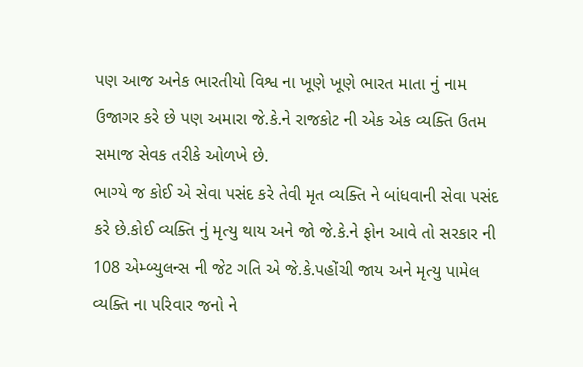પણ આજ અનેક ભારતીયો વિશ્વ ના ખૂણે ખૂણે ભારત માતા નું નામ ઉજાગર કરે છે પણ અમારા જે.કે.ને રાજકોટ ની એક એક વ્યક્તિ ઉતમ સમાજ સેવક તરીકે ઓળખે છે.
ભાગ્યે જ કોઈ એ સેવા પસંદ કરે તેવી મૃત વ્યક્તિ ને બાંધવાની સેવા પસંદ કરે છે.કોઈ વ્યક્તિ નું મૃત્યુ થાય અને જો જે.કે.ને ફોન આવે તો સરકાર ની 108 એમ્બ્યુલન્સ ની જેટ ગતિ એ જે.કે.પહોંચી જાય અને મૃત્યુ પામેલ વ્યક્તિ ના પરિવાર જનો ને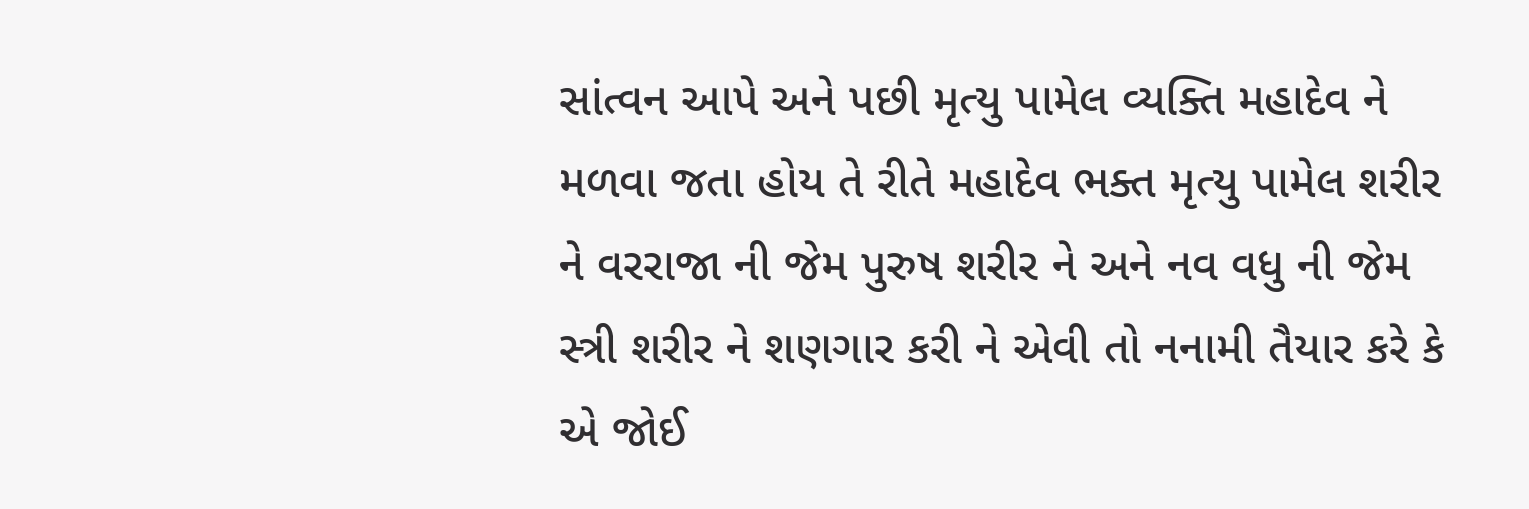સાંત્વન આપે અને પછી મૃત્યુ પામેલ વ્યક્તિ મહાદેવ ને મળવા જતા હોય તે રીતે મહાદેવ ભક્ત મૃત્યુ પામેલ શરીર ને વરરાજા ની જેમ પુરુષ શરીર ને અને નવ વધુ ની જેમ સ્ત્રી શરીર ને શણગાર કરી ને એવી તો નનામી તૈયાર કરે કે એ જોઈ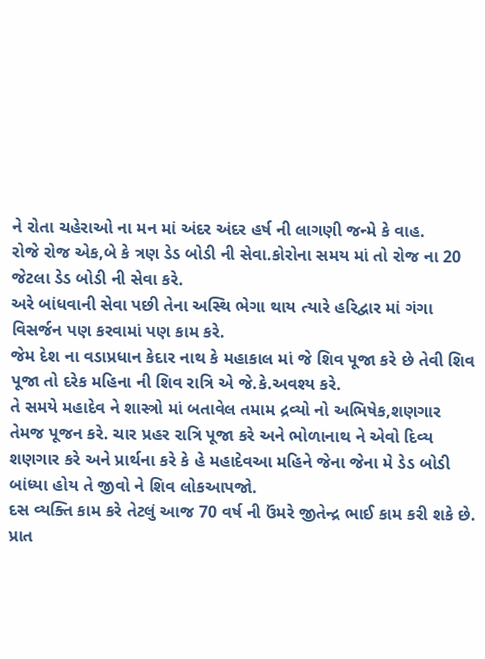ને રોતા ચહેરાઓ ના મન માં અંદર અંદર હર્ષ ની લાગણી જન્મે કે વાહ.
રોજે રોજ એક,બે કે ત્રણ ડેડ બોડી ની સેવા.કોરોના સમય માં તો રોજ ના 20 જેટલા ડેડ બોડી ની સેવા કરે.
અરે બાંધવાની સેવા પછી તેના અસ્થિ ભેગા થાય ત્યારે હરિદ્વાર માં ગંગા વિસર્જન પણ કરવામાં પણ કામ કરે.
જેમ દેશ ના વડાપ્રધાન કેદાર નાથ કે મહાકાલ માં જે શિવ પૂજા કરે છે તેવી શિવ પૂજા તો દરેક મહિના ની શિવ રાત્રિ એ જે.કે.અવશ્ય કરે.
તે સમયે મહાદેવ ને શાસ્ત્રો માં બતાવેલ તમામ દ્રવ્યો નો અભિષેક,શણગાર તેમજ પૂજન કરે. ચાર પ્રહર રાત્રિ પૂજા કરે અને ભોળાનાથ ને એવો દિવ્ય શણગાર કરે અને પ્રાર્થના કરે કે હે મહાદેવઆ મહિને જેના જેના મે ડેડ બોડી બાંધ્યા હોય તે જીવો ને શિવ લોકઆપજો.
દસ વ્યક્તિ કામ કરે તેટલું આજ 70 વર્ષ ની ઉંમરે જીતેન્દ્ર ભાઈ કામ કરી શકે છે.
પ્રાત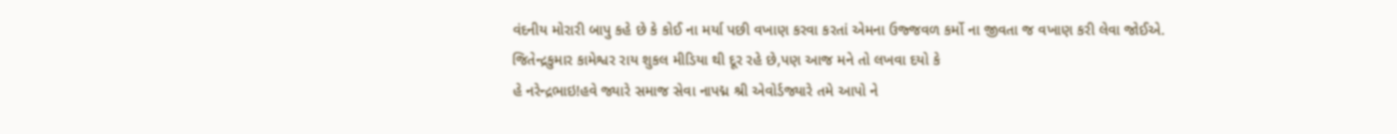વંદનીય મોરારી બાપુ કહે છે કે કોઈ ના મર્યા પછી વખાણ કરવા કરતાં એમના ઉજ્જવળ કર્મો ના જીવતા જ વખાણ કરી લેવા જોઈએ.
જિતેન્દ્રકુમાર કામેશ્વર રાય શુકલ મીડિયા થી દૂર રહે છે,પણ આજ મને તો લખવા દયો કે
હે નરેન્દ્રભાઇ!હવે જ્યારે સમાજ સેવા નાપદ્મ શ્રી એવોર્ડજ્યારે તમે આપો ને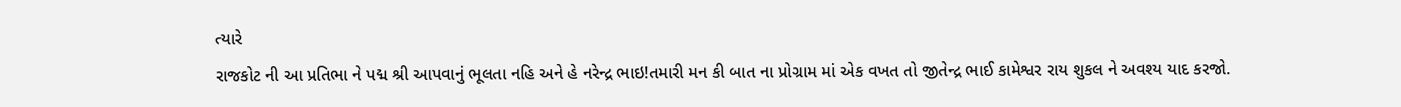ત્યારે
રાજકોટ ની આ પ્રતિભા ને પદ્મ શ્રી આપવાનું ભૂલતા નહિ અને હે નરેન્દ્ર ભાઇ!તમારી મન કી બાત ના પ્રોગ્રામ માં એક વખત તો જીતેન્દ્ર ભાઈ કામેશ્વર રાય શુકલ ને અવશ્ય યાદ કરજો.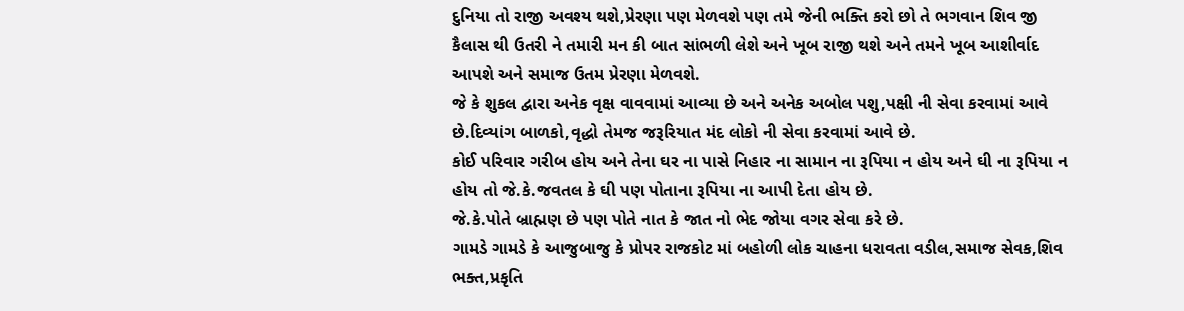દુનિયા તો રાજી અવશ્ય થશે,પ્રેરણા પણ મેળવશે પણ તમે જેની ભક્તિ કરો છો તે ભગવાન શિવ જી કૈલાસ થી ઉતરી ને તમારી મન કી બાત સાંભળી લેશે અને ખૂબ રાજી થશે અને તમને ખૂબ આશીર્વાદ આપશે અને સમાજ ઉતમ પ્રેરણા મેળવશે.
જે કે શુકલ દ્વારા અનેક વૃક્ષ વાવવામાં આવ્યા છે અને અનેક અબોલ પશુ,પક્ષી ની સેવા કરવામાં આવે છે.દિવ્યાંગ બાળકો,વૃદ્ધો તેમજ જરૂરિયાત મંદ લોકો ની સેવા કરવામાં આવે છે.
કોઈ પરિવાર ગરીબ હોય અને તેના ઘર ના પાસે નિહાર ના સામાન ના રૂપિયા ન હોય અને ઘી ના રૂપિયા ન હોય તો જે.કે.જવતલ કે ઘી પણ પોતાના રૂપિયા ના આપી દેતા હોય છે.
જે.કે.પોતે બ્રાહ્મણ છે પણ પોતે નાત કે જાત નો ભેદ જોયા વગર સેવા કરે છે.
ગામડે ગામડે કે આજુબાજુ કે પ્રોપર રાજકોટ માં બહોળી લોક ચાહના ધરાવતા વડીલ,સમાજ સેવક,શિવ ભક્ત,પ્રકૃતિ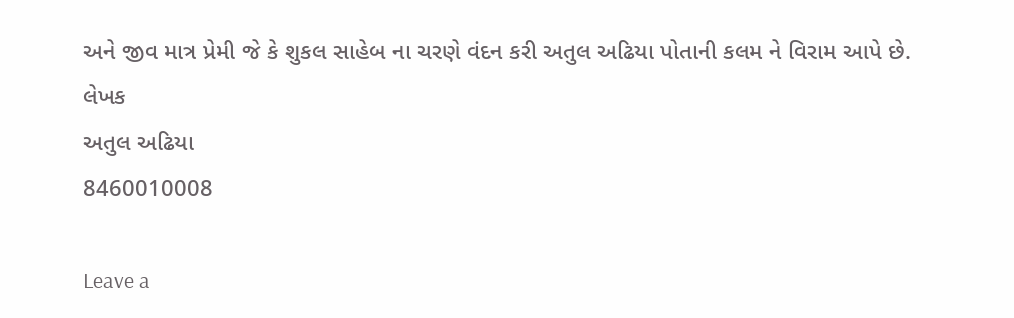અને જીવ માત્ર પ્રેમી જે કે શુકલ સાહેબ ના ચરણે વંદન કરી અતુલ અઢિયા પોતાની કલમ ને વિરામ આપે છે.
લેખક
અતુલ અઢિયા
8460010008

Leave a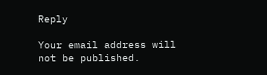Reply

Your email address will not be published.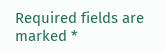Required fields are marked *